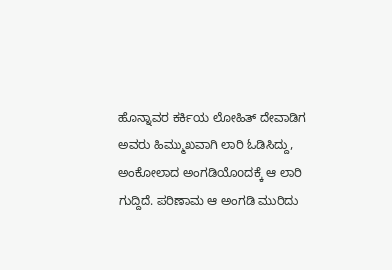ಹೊನ್ನಾವರ ಕರ್ಕಿಯ ಲೋಹಿತ್ ದೇವಾಡಿಗ ಅವರು ಹಿಮ್ಮುಖವಾಗಿ ಲಾರಿ ಓಡಿಸಿದ್ದು, ಅಂಕೋಲಾದ ಅಂಗಡಿಯೊoದಕ್ಕೆ ಆ ಲಾರಿ ಗುದ್ದಿದೆ. ಪರಿಣಾಮ ಆ ಅಂಗಡಿ ಮುರಿದು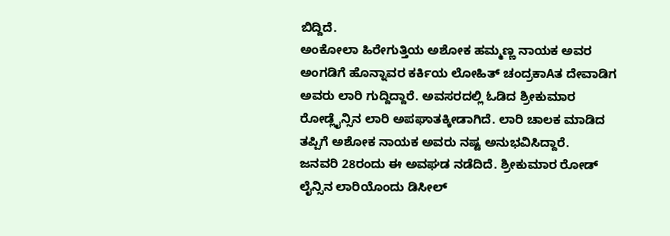ಬಿದ್ದಿದೆ.
ಅಂಕೋಲಾ ಹಿರೇಗುತ್ತಿಯ ಅಶೋಕ ಹಮ್ಮಣ್ಣ ನಾಯಕ ಅವರ ಅಂಗಡಿಗೆ ಹೊನ್ನಾವರ ಕರ್ಕಿಯ ಲೋಹಿತ್ ಚಂದ್ರಕಾAತ ದೇವಾಡಿಗ ಅವರು ಲಾರಿ ಗುದ್ದಿದ್ದಾರೆ. ಅವಸರದಲ್ಲಿ ಓಡಿದ ಶ್ರೀಕುಮಾರ ರೋಡ್ಲೈನ್ಸಿನ ಲಾರಿ ಅಪಘಾತಕ್ಕೀಡಾಗಿದೆ. ಲಾರಿ ಚಾಲಕ ಮಾಡಿದ ತಪ್ಪಿಗೆ ಅಶೋಕ ನಾಯಕ ಅವರು ನಷ್ಟ ಅನುಭವಿಸಿದ್ದಾರೆ.
ಜನವರಿ 28ರಂದು ಈ ಅವಘಡ ನಡೆದಿದೆ. ಶ್ರೀಕುಮಾರ ರೋಡ್ ಲೈನ್ಸಿನ ಲಾರಿಯೊಂದು ಡಿಸೀಲ್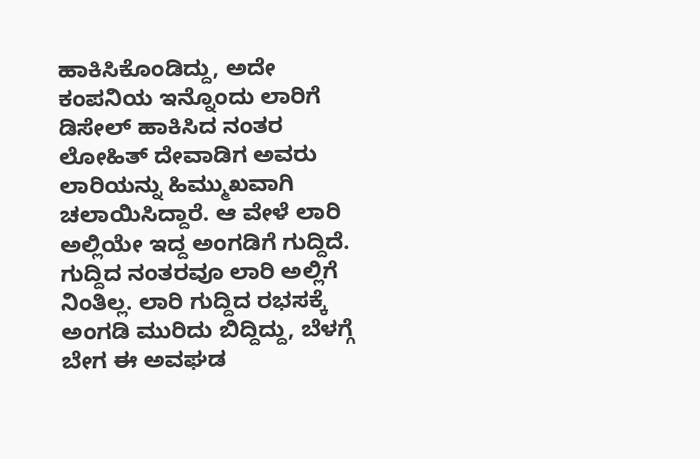ಹಾಕಿಸಿಕೊಂಡಿದ್ದು, ಅದೇ ಕಂಪನಿಯ ಇನ್ನೊಂದು ಲಾರಿಗೆ ಡಿಸೇಲ್ ಹಾಕಿಸಿದ ನಂತರ ಲೋಹಿತ್ ದೇವಾಡಿಗ ಅವರು ಲಾರಿಯನ್ನು ಹಿಮ್ಮುಖವಾಗಿ ಚಲಾಯಿಸಿದ್ದಾರೆ. ಆ ವೇಳೆ ಲಾರಿ ಅಲ್ಲಿಯೇ ಇದ್ದ ಅಂಗಡಿಗೆ ಗುದ್ದಿದೆ.
ಗುದ್ದಿದ ನಂತರವೂ ಲಾರಿ ಅಲ್ಲಿಗೆ ನಿಂತಿಲ್ಲ. ಲಾರಿ ಗುದ್ದಿದ ರಭಸಕ್ಕೆ ಅಂಗಡಿ ಮುರಿದು ಬಿದ್ದಿದ್ದು, ಬೆಳಗ್ಗೆ ಬೇಗ ಈ ಅವಘಡ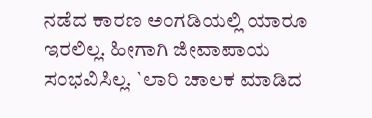ನಡೆದ ಕಾರಣ ಅಂಗಡಿಯಲ್ಲಿ ಯಾರೂ ಇರಲಿಲ್ಲ. ಹೀಗಾಗಿ ಜೀವಾಪಾಯ ಸಂಭವಿಸಿಲ್ಲ. `ಲಾರಿ ಚಾಲಕ ಮಾಡಿದ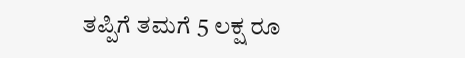ತಪ್ಪಿಗೆ ತಮಗೆ 5 ಲಕ್ಷ ರೂ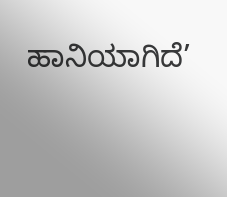ಹಾನಿಯಾಗಿದೆ’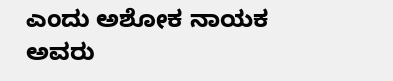ಎಂದು ಅಶೋಕ ನಾಯಕ ಅವರು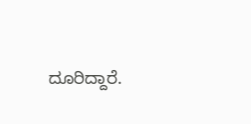ದೂರಿದ್ದಾರೆ.